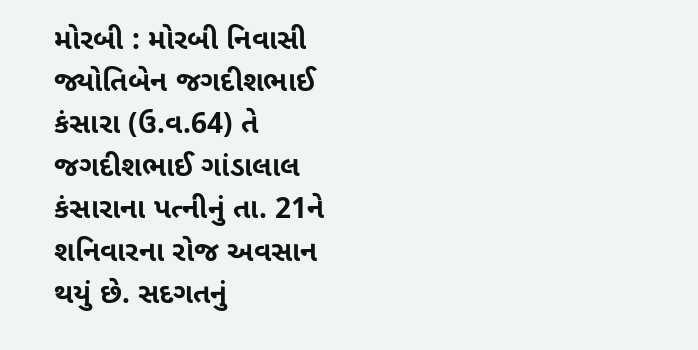મોરબી : મોરબી નિવાસી જ્યોતિબેન જગદીશભાઈ કંસારા (ઉ.વ.64) તે જગદીશભાઈ ગાંડાલાલ કંસારાના પત્નીનું તા. 21ને શનિવારના રોજ અવસાન થયું છે. સદગતનું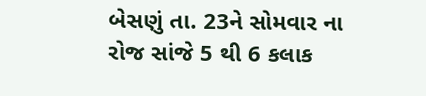બેસણું તા. 23ને સોમવાર ના રોજ સાંજે 5 થી 6 કલાક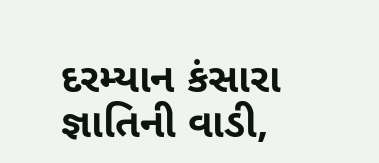દરમ્યાન કંસારા જ્ઞાતિની વાડી,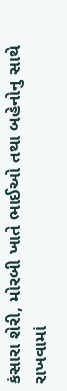કંસારા શેરી, મોરબી ખાતે ભાઈઓ તથા બહેનોનુ સાથે રાખવામાં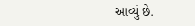આવ્યું છે.